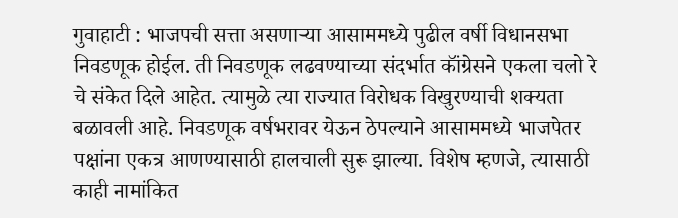गुवाहाटी : भाजपची सत्ता असणाऱ्या आसाममध्ये पुढील वर्षी विधानसभा निवडणूक होईल. ती निवडणूक लढवण्याच्या संदर्भात कॉंग्रेसने एकला चलो रे चे संकेत दिले आहेत. त्यामुळे त्या राज्यात विरोधक विखुरण्याची शक्यता बळावली आहे. निवडणूक वर्षभरावर येऊन ठेपल्याने आसाममध्ये भाजपेतर पक्षांना एकत्र आणण्यासाठी हालचाली सुरू झाल्या. विशेष म्हणजे, त्यासाठी काही नामांकित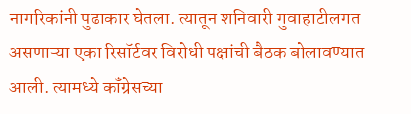नागरिकांनी पुढाकार घेतला. त्यातून शनिवारी गुवाहाटीलगत असणाऱ्या एका रिसॉर्टवर विरोधी पक्षांची बैठक बोलावण्यात आली. त्यामध्ये कॉंग्रेसच्या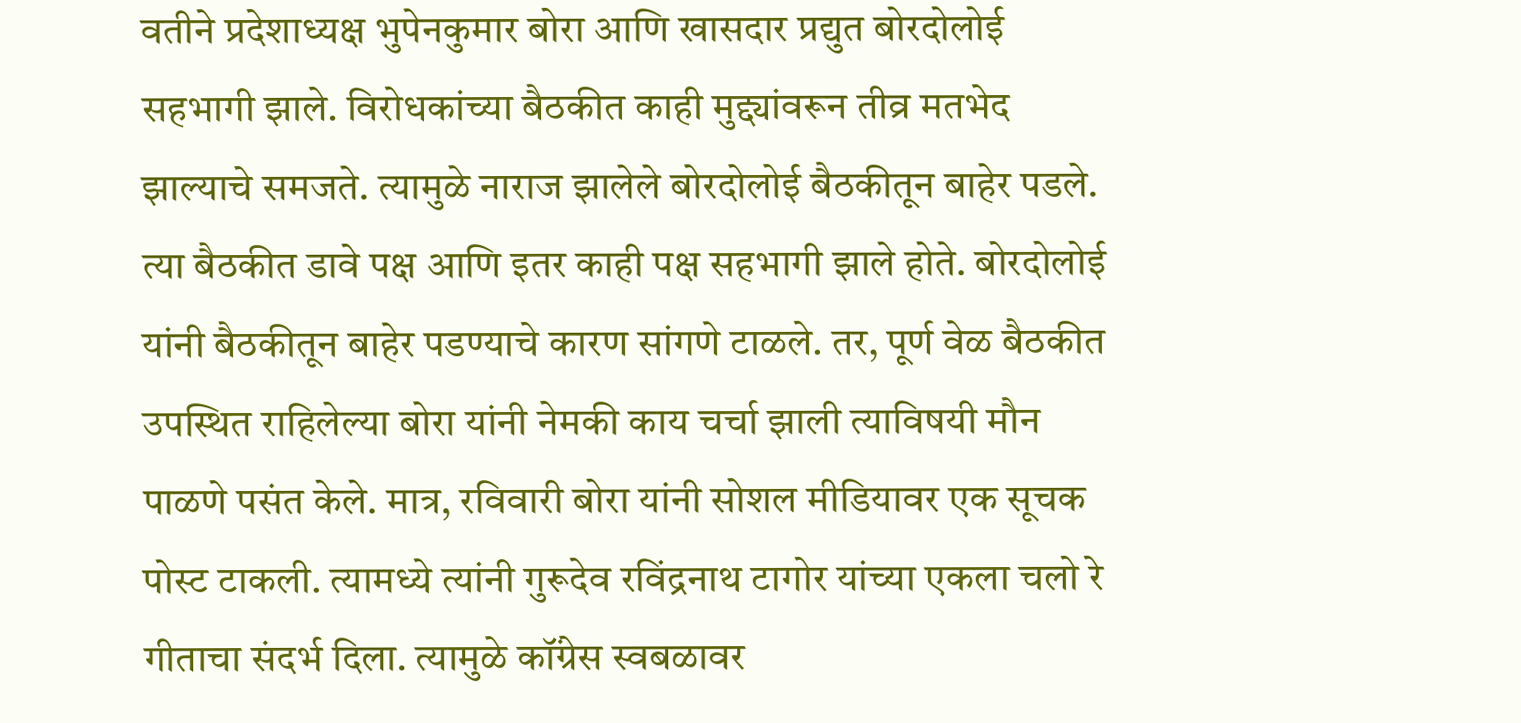वतीने प्रदेशाध्यक्ष भुपेनकुमार बोरा आणि खासदार प्रद्युत बोरदोलोई सहभागी झाले. विरोधकांच्या बैठकीत काही मुद्द्यांवरून तीव्र मतभेद झाल्याचे समजते. त्यामुळे नाराज झालेले बोरदोलोई बैठकीतून बाहेर पडले. त्या बैठकीत डावे पक्ष आणि इतर काही पक्ष सहभागी झाले होते. बोरदोलोई यांनी बैठकीतून बाहेर पडण्याचे कारण सांगणे टाळले. तर, पूर्ण वेळ बैठकीत उपस्थित राहिलेल्या बोरा यांनी नेमकी काय चर्चा झाली त्याविषयी मौन पाळणे पसंत केले. मात्र, रविवारी बोरा यांनी सोशल मीडियावर एक सूचक पोस्ट टाकली. त्यामध्ये त्यांनी गुरूदेव रविंद्रनाथ टागोर यांच्या एकला चलो रे गीताचा संदर्भ दिला. त्यामुळे कॉंग्रेस स्वबळावर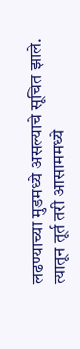लढण्याच्या मुडमध्ये असल्याचे सूचित झाले. त्यातून तूर्त तरी आसाममध्ये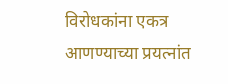विरोधकांना एकत्र आणण्याच्या प्रयत्नांत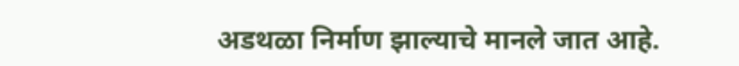अडथळा निर्माण झाल्याचे मानले जात आहे.